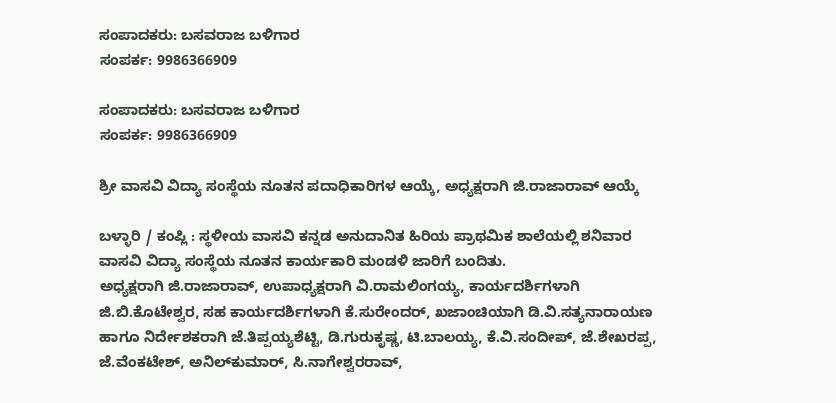ಸಂಪಾದಕರು: ಬಸವರಾಜ ಬಳಿಗಾರ
ಸಂಪರ್ಕ: 9986366909

ಸಂಪಾದಕರು: ಬಸವರಾಜ ಬಳಿಗಾರ
ಸಂಪರ್ಕ: 9986366909

ಶ್ರೀ ವಾಸವಿ ವಿದ್ಯಾ ಸಂಸ್ಥೆಯ ನೂತನ ಪದಾಧಿಕಾರಿಗಳ ಆಯ್ಕೆ, ಅಧ್ಯಕ್ಷರಾಗಿ ಜಿ.ರಾಜಾರಾವ್ ಆಯ್ಕೆ

ಬಳ್ಳಾರಿ / ಕಂಪ್ಲಿ : ಸ್ಥಳೀಯ ವಾಸವಿ ಕನ್ನಡ ಅನುದಾನಿತ ಹಿರಿಯ ಪ್ರಾಥಮಿಕ ಶಾಲೆಯಲ್ಲಿ ಶನಿವಾರ ವಾಸವಿ ವಿದ್ಯಾ ಸಂಸ್ಥೆಯ ನೂತನ ಕಾರ್ಯಕಾರಿ ಮಂಡಳಿ ಜಾರಿಗೆ ಬಂದಿತು.
ಅಧ್ಯಕ್ಷರಾಗಿ ಜಿ.ರಾಜಾರಾವ್, ಉಪಾಧ್ಯಕ್ಷರಾಗಿ ವಿ.ರಾಮಲಿಂಗಯ್ಯ, ಕಾರ್ಯದರ್ಶಿಗಳಾಗಿ ಜಿ.ಬಿ.ಕೊಟೇಶ್ವರ, ಸಹ ಕಾರ್ಯದರ್ಶಿಗಳಾಗಿ ಕೆ.ಸುರೇಂದರ್, ಖಜಾಂಚಿಯಾಗಿ ಡಿ.ವಿ.ಸತ್ಯನಾರಾಯಣ ಹಾಗೂ ನಿರ್ದೇಶಕರಾಗಿ ಜೆ.ತಿಪ್ಪಯ್ಯಶೆಟ್ಟಿ, ಡಿ.ಗುರುಕೃಷ್ಣ, ಟಿ.ಬಾಲಯ್ಯ, ಕೆ.ವಿ.ಸಂದೀಪ್, ಜೆ.ಶೇಖರಪ್ಪ, ಜೆ.ವೆಂಕಟೇಶ್, ಅನಿಲ್‌ಕುಮಾರ್, ಸಿ.ನಾಗೇಶ್ವರರಾವ್,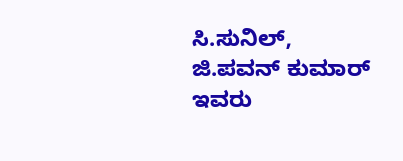ಸಿ.ಸುನಿಲ್, ಜಿ.ಪವನ್ ಕುಮಾರ್ ಇವರು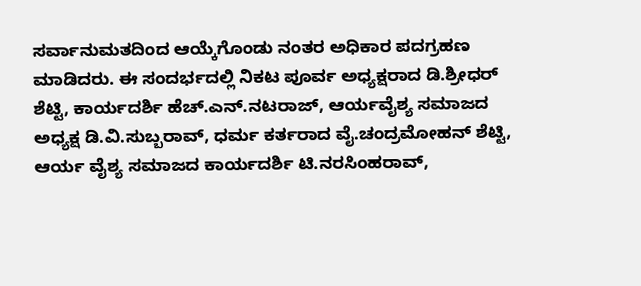ಸರ್ವಾನುಮತದಿಂದ ಆಯ್ಕೆಗೊಂಡು ನಂತರ ಅಧಿಕಾರ ಪದಗ್ರಹಣ ಮಾಡಿದರು. ಈ ಸಂದರ್ಭದಲ್ಲಿ ನಿಕಟ ಪೂರ್ವ ಅಧ್ಯಕ್ಷರಾದ ಡಿ.ಶ್ರೀಧರ್ ಶೆಟ್ಟಿ, ಕಾರ್ಯದರ್ಶಿ ಹೆಚ್.ಎನ್.ನಟರಾಜ್, ಆರ್ಯವೈಶ್ಯ ಸಮಾಜದ ಅಧ್ಯಕ್ಷ ಡಿ.ವಿ.ಸುಬ್ಬರಾವ್, ಧರ್ಮ ಕರ್ತರಾದ ವೈ.ಚಂದ್ರಮೋಹನ್ ಶೆಟ್ಟಿ, ಆರ್ಯ ವೈಶ್ಯ ಸಮಾಜದ ಕಾರ್ಯದರ್ಶಿ ಟಿ.ನರಸಿಂಹರಾವ್,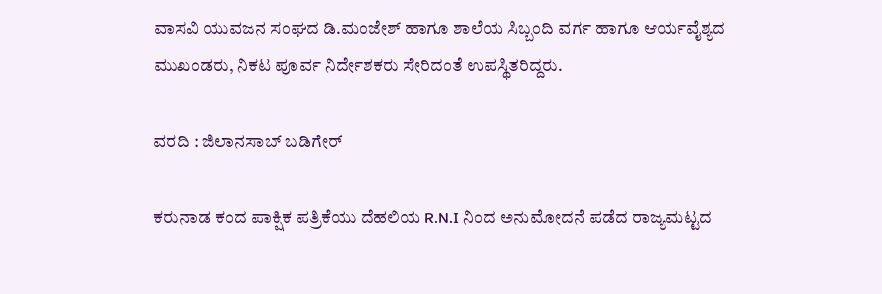ವಾಸವಿ ಯುವಜನ ಸಂಘದ ಡಿ.ಮಂಜೇಶ್ ಹಾಗೂ ಶಾಲೆಯ ಸಿಬ್ಬಂದಿ ವರ್ಗ ಹಾಗೂ ಆರ್ಯವೈಶ್ಯದ ಮುಖಂಡರು, ನಿಕಟ ಪೂರ್ವ ನಿರ್ದೇಶಕರು ಸೇರಿದಂತೆ ಉಪಸ್ಥಿತರಿದ್ದರು.

ವರದಿ : ಜಿಲಾನಸಾಬ್ ಬಡಿಗೇರ್

ಕರುನಾಡ ಕಂದ ಪಾಕ್ಷಿಕ ಪತ್ರಿಕೆಯು ದೆಹಲಿಯ R.N.I ನಿಂದ ಅನುಮೋದನೆ ಪಡೆದ ರಾಜ್ಯಮಟ್ಟದ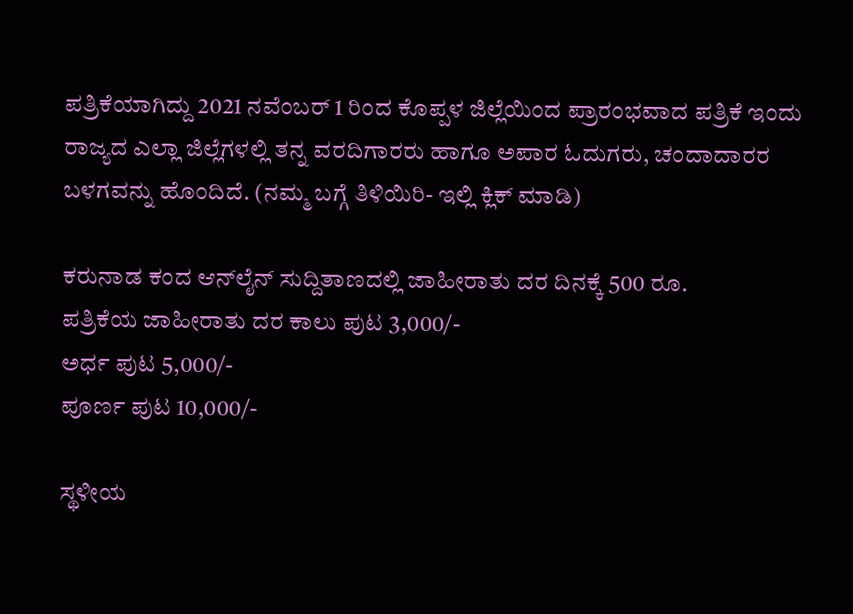ಪತ್ರಿಕೆಯಾಗಿದ್ದು 2021 ನವೆಂಬರ್ 1 ರಿಂದ ಕೊಪ್ಪಳ ಜಿಲ್ಲೆಯಿಂದ ಪ್ರಾರಂಭವಾದ ಪತ್ರಿಕೆ ಇಂದು ರಾಜ್ಯದ ಎಲ್ಲಾ ಜಿಲ್ಲೆಗಳಲ್ಲಿ ತನ್ನ ವರದಿಗಾರರು ಹಾಗೂ ಅಪಾರ ಓದುಗರು, ಚಂದಾದಾರರ ಬಳಗವನ್ನು ಹೊಂದಿದೆ. (ನಮ್ಮ ಬಗ್ಗೆ ತಿಳಿಯಿರಿ- ಇಲ್ಲಿ ಕ್ಲಿಕ್‌ ಮಾಡಿ)

ಕರುನಾಡ ಕಂದ ಆನ್‌ಲೈನ್‌ ಸುದ್ದಿತಾಣದಲ್ಲಿ ಜಾಹೀರಾತು ದರ ದಿನಕ್ಕೆ 500 ರೂ.
ಪತ್ರಿಕೆಯ ಜಾಹೀರಾತು ದರ ಕಾಲು ಪುಟ 3,000/-
ಅರ್ಧ ಪುಟ 5,000/-
ಪೂರ್ಣ ಪುಟ 10,000/-

ಸ್ಥಳೀಯ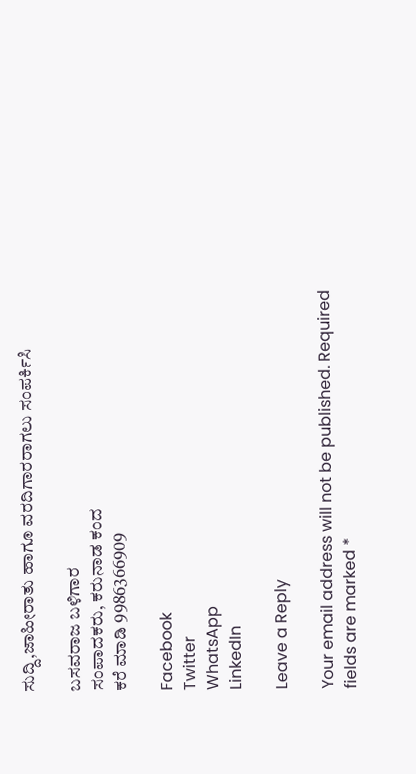ಸುದ್ದಿ,ಜಾಹೀರಾತು ಹಾಗೂ ವರದಿಗಾರರಾಗಲು ಸಂಪರ್ಕಿಸಿ

ಬಸವರಾಜ ಬಳಿಗಾರ
ಸಂಪಾದಕರು, ಕರುನಾಡ ಕಂದ
ಕರೆ ಮಾಡಿ 9986366909

Facebook
Twitter
WhatsApp
LinkedIn

Leave a Reply

Your email address will not be published. Required fields are marked *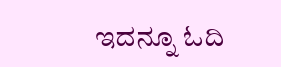ಇದನ್ನೂ ಓದಿ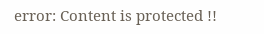error: Content is protected !!